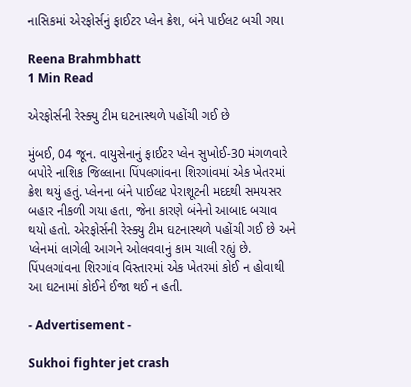નાસિકમાં એરફોર્સનું ફાઈટર પ્લેન ક્રેશ, બંને પાઈલટ બચી ગયા

Reena Brahmbhatt
1 Min Read

એરફોર્સની રેસ્ક્યુ ટીમ ઘટનાસ્થળે પહોંચી ગઈ છે

મુંબઈ, 04 જૂન. વાયુસેનાનું ફાઈટર પ્લેન સુખોઈ-30 મંગળવારે બપોરે નાશિક જિલ્લાના પિંપલગાંવના શિરગાંવમાં એક ખેતરમાં ક્રેશ થયું હતું. પ્લેનના બંને પાઈલટ પેરાશૂટની મદદથી સમયસર બહાર નીકળી ગયા હતા, જેના કારણે બંનેનો આબાદ બચાવ થયો હતો. એરફોર્સની રેસ્ક્યુ ટીમ ઘટનાસ્થળે પહોંચી ગઈ છે અને પ્લેનમાં લાગેલી આગને ઓલવવાનું કામ ચાલી રહ્યું છે. પિંપલગાંવના શિરગાંવ વિસ્તારમાં એક ખેતરમાં કોઈ ન હોવાથી આ ઘટનામાં કોઈને ઈજા થઈ ન હતી.

- Advertisement -

Sukhoi fighter jet crash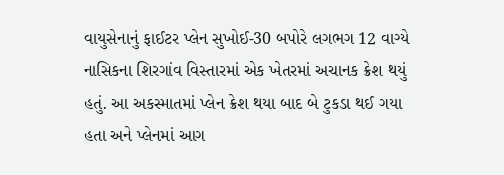વાયુસેનાનું ફાઈટર પ્લેન સુખોઈ-30 બપોરે લગભગ 12 વાગ્યે નાસિકના શિરગાંવ વિસ્તારમાં એક ખેતરમાં અચાનક ક્રેશ થયું હતું. આ અકસ્માતમાં પ્લેન ક્રેશ થયા બાદ બે ટુકડા થઈ ગયા હતા અને પ્લેનમાં આગ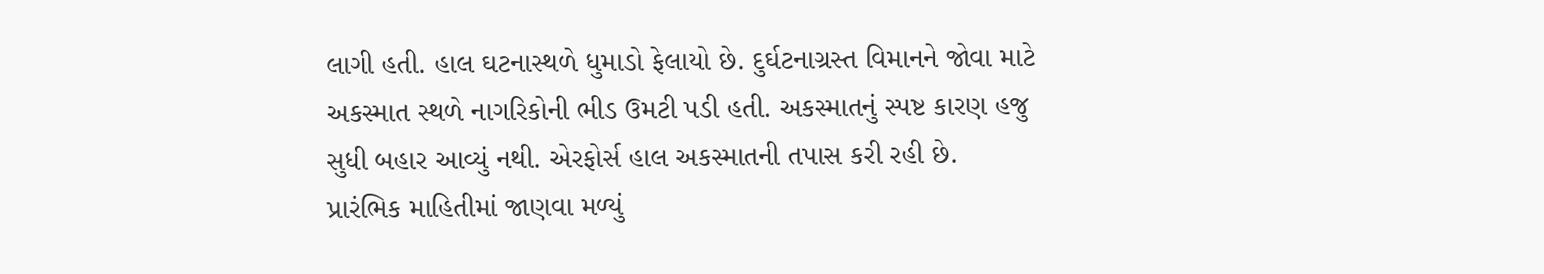લાગી હતી. હાલ ઘટનાસ્થળે ધુમાડો ફેલાયો છે. દુર્ઘટનાગ્રસ્ત વિમાનને જોવા માટે અકસ્માત સ્થળે નાગરિકોની ભીડ ઉમટી પડી હતી. અકસ્માતનું સ્પષ્ટ કારણ હજુ સુધી બહાર આવ્યું નથી. એરફોર્સ હાલ અકસ્માતની તપાસ કરી રહી છે. પ્રારંભિક માહિતીમાં જાણવા મળ્યું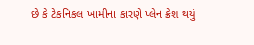છે કે ટેકનિકલ ખામીના કારણે પ્લેન ક્રેશ થયું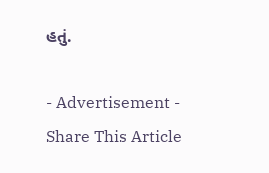હતું.

- Advertisement -
Share This Article